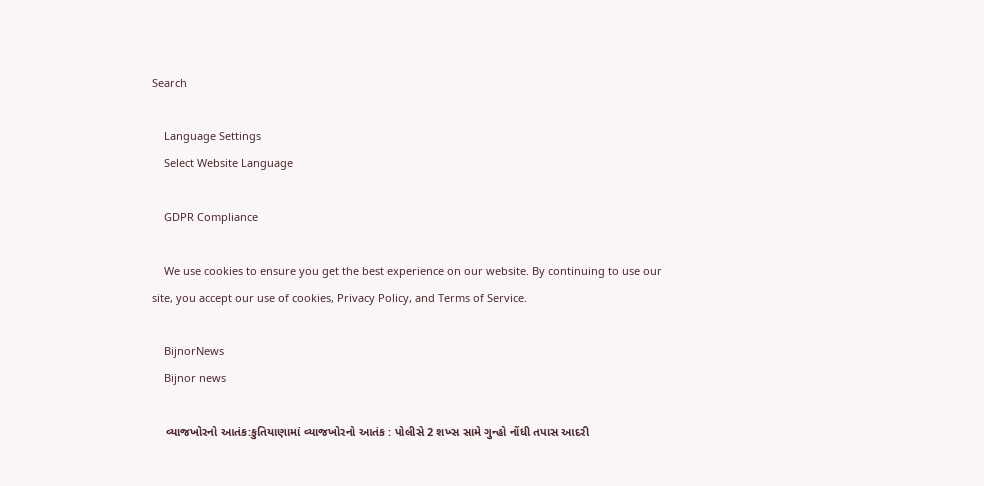Search

    Language Settings
    Select Website Language

    GDPR Compliance

    We use cookies to ensure you get the best experience on our website. By continuing to use our site, you accept our use of cookies, Privacy Policy, and Terms of Service.

    BijnorNews
    Bijnor news

    વ્યાજખોરનો આતંક:કુતિયાણામાં વ્યાજખોરનો આતંક : પોલીસે 2 શખ્સ સામે ગુન્હો નોંધી તપાસ આદરી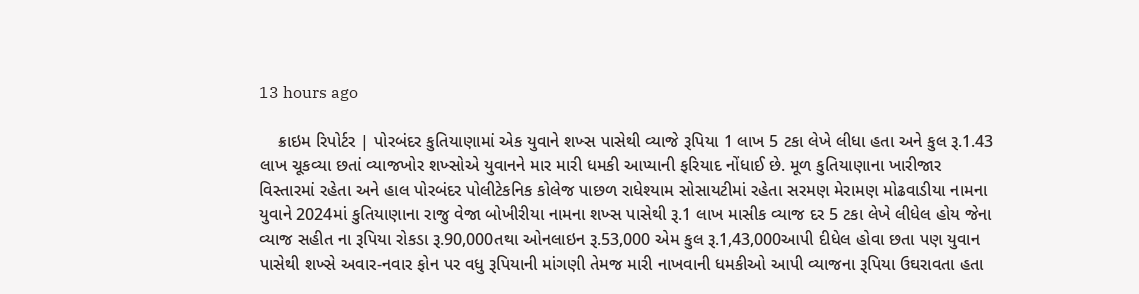13 hours ago

    ક્રાઇમ રિપોર્ટર | પોરબંદર કુતિયાણામાં એક યુવાને શખ્સ પાસેથી વ્યાજે રૂપિયા 1 લાખ 5 ટકા લેખે લીધા હતા અને કુલ રૂ.1.43 લાખ ચૂકવ્યા છતાં વ્યાજખોર શખ્સોએ યુવાનને માર મારી ધમકી આપ્યાની ફરિયાદ નોંધાઈ છે. મૂળ કુતિયાણાના ખારીજાર વિસ્તારમાં રહેતા અને હાલ પોરબંદર પોલીટેકનિક કોલેજ પાછળ રાધેશ્યામ સોસાયટીમાં રહેતા સરમણ મેરામણ મોઢવાડીયા નામના યુવાને 2024માં કુતિયાણાના રાજુ વેજા બોખીરીયા નામના શખ્સ પાસેથી રૂ.1 લાખ માસીક વ્યાજ દર 5 ટકા લેખે લીધેલ હોય જેના વ્યાજ સહીત ના રૂપિયા રોકડા રૂ.90,000તથા ઓનલાઇન રૂ.53,000 એમ કુલ રૂ.1,43,000આપી દીધેલ હોવા છતા પણ યુવાન પાસેથી શખ્સે અવાર-નવાર ફોન પર વધુ રૂપિયાની માંગણી તેમજ મારી નાખવાની ધમકીઓ આપી વ્યાજના રૂપિયા ઉઘરાવતા હતા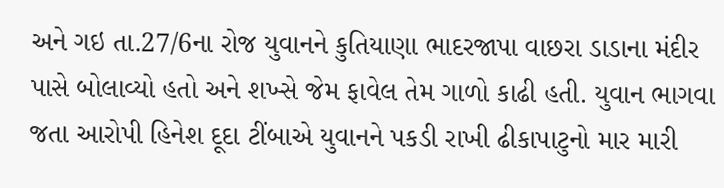અને ગઇ તા.27/6ના રોજ યુવાનને કુતિયાણા ભાદરજાપા વાછરા ડાડાના મંદીર પાસે બોલાવ્યો હતો અને શખ્સે જેમ ફાવેલ તેમ ગાળો કાઢી હતી. યુવાન ભાગવા જતા આરોપી હિનેશ દૂદા ટીંબાએ યુવાનને પકડી રાખી ઢીકાપાટુનો માર મારી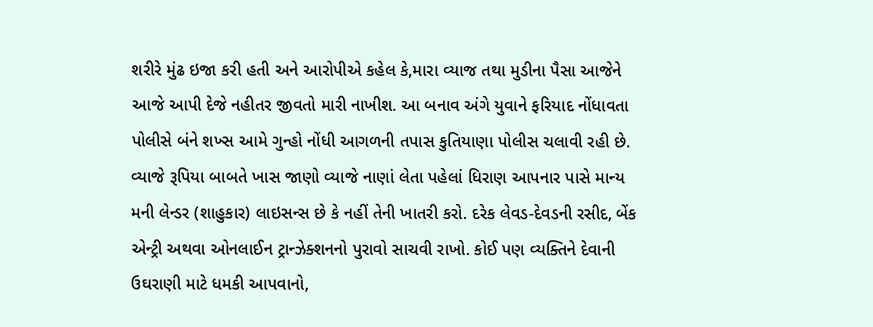શરીરે મુંઢ ઇજા કરી હતી અને આરોપીએ કહેલ કે,મારા વ્યાજ તથા મુડીના પૈસા આજેને આજે આપી દેજે નહીતર જીવતો મારી નાખીશ. આ બનાવ અંગે યુવાને ફરિયાદ નોંધાવતા પોલીસે બંને શખ્સ આમે ગુન્હો નોંધી આગળની તપાસ કુતિયાણા પોલીસ ચલાવી રહી છે. વ્યાજે રૂપિયા બાબતે ખાસ જાણો વ્યાજે નાણાં લેતા પહેલાં ધિરાણ આપનાર પાસે માન્ય મની લેન્ડર (શાહુકાર) લાઇસન્સ છે કે નહીં તેની ખાતરી કરો. દરેક લેવડ-દેવડની રસીદ, બેંક એન્ટ્રી અથવા ઓનલાઈન ટ્રાન્ઝેક્શનનો પુરાવો સાચવી રાખો. કોઈ પણ વ્યક્તિને દેવાની ઉઘરાણી માટે ધમકી આપવાનો,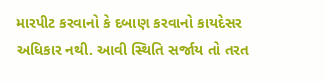મારપીટ કરવાનો કે દબાણ કરવાનો કાયદેસર અધિકાર નથી. આવી સ્થિતિ સર્જાય તો તરત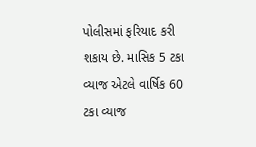પોલીસમાં ફરિયાદ કરી શકાય છે. માસિક 5 ટકા વ્યાજ એટલે વાર્ષિક 60 ટકા વ્યાજ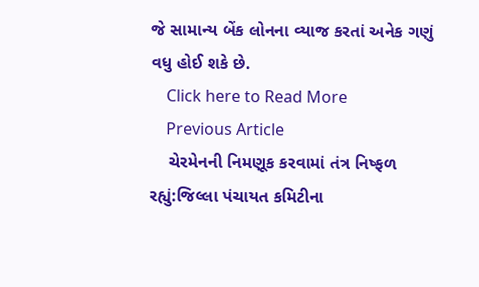જે સામાન્ય બેંક લોનના વ્યાજ કરતાં અનેક ગણું વધુ હોઈ શકે છે.
    Click here to Read More
    Previous Article
    ચેરમેનની નિમણૂક કરવામાં તંત્ર નિષ્ફળ રહ્યું:જિલ્લા પંચાયત કમિટીના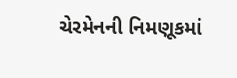ચેરમેનની નિમણૂકમાં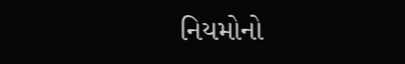નિયમોનો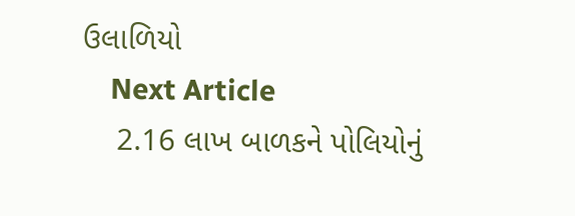ઉલાળિયો
    Next Article
    2.16 લાખ બાળકને પોલિયોનું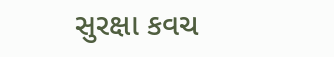સુરક્ષા કવચ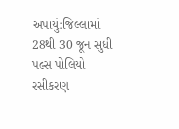અપાયું:જિલ્લામાં 28થી 30 જૂન સુધી પલ્સ પોલિયો રસીકરણ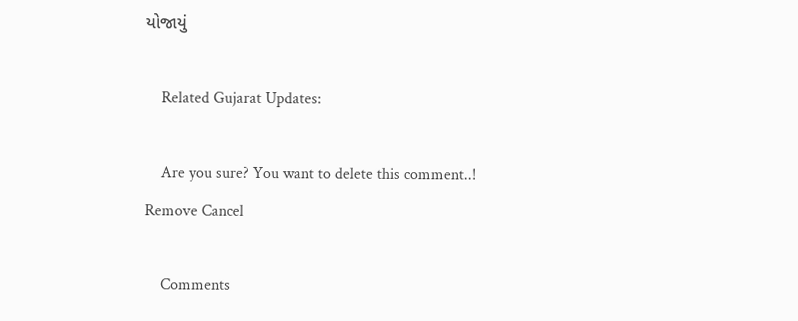યોજાયું

    Related Gujarat Updates:

    Are you sure? You want to delete this comment..! Remove Cancel

    Comments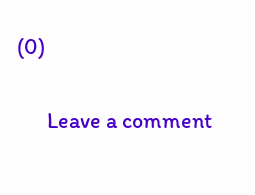(0)

      Leave a comment